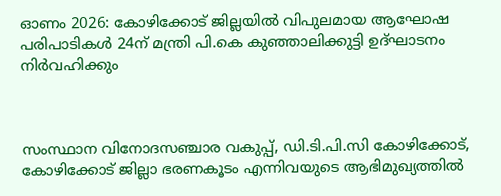ഓണം 2026: കോഴിക്കോട് ജില്ലയില്‍ വിപുലമായ ആഘോഷ പരിപാടികള്‍ 24ന് മന്ത്രി പി.കെ കുഞ്ഞാലിക്കുട്ടി ഉദ്ഘാടനം നിര്‍വഹിക്കും



സംസ്ഥാന വിനോദസഞ്ചാര വകുപ്പ്, ഡി.ടി.പി.സി കോഴിക്കോട്, കോഴിക്കോട് ജില്ലാ ഭരണകൂടം എന്നിവയുടെ ആഭിമുഖ്യത്തില്‍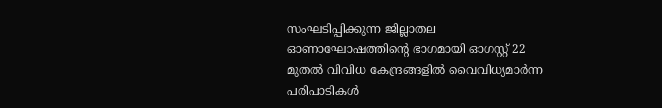സംഘടിപ്പിക്കുന്ന ജില്ലാതല ഓണാഘോഷത്തിന്റെ ഭാഗമായി ഓഗസ്റ്റ് 22 മുതല്‍ വിവിധ കേന്ദ്രങ്ങളില്‍ വൈവിധ്യമാര്‍ന്ന പരിപാടികള്‍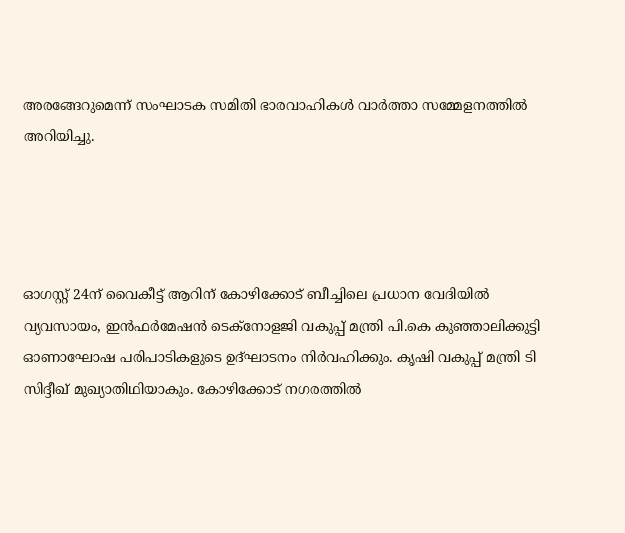അരങ്ങേറുമെന്ന് സംഘാടക സമിതി ഭാരവാഹികള്‍ വാര്‍ത്താ സമ്മേളനത്തില്‍ അറിയിച്ചു.




ഓഗസ്റ്റ് 24ന് വൈകീട്ട് ആറിന് കോഴിക്കോട് ബീച്ചിലെ പ്രധാന വേദിയില്‍ വ്യവസായം, ഇന്‍ഫര്‍മേഷന്‍ ടെക്‌നോളജി വകുപ്പ് മന്ത്രി പി.കെ കുഞ്ഞാലിക്കുട്ടി ഓണാഘോഷ പരിപാടികളുടെ ഉദ്ഘാടനം നിര്‍വഹിക്കും. കൃഷി വകുപ്പ് മന്ത്രി ടി സിദ്ദീഖ് മുഖ്യാതിഥിയാകും. കോഴിക്കോട് നഗരത്തില്‍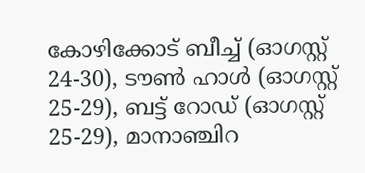കോഴിക്കോട് ബീച്ച് (ഓഗസ്റ്റ് 24-30), ടൗണ്‍ ഹാള്‍ (ഓഗസ്റ്റ് 25-29), ബട്ട് റോഡ് (ഓഗസ്റ്റ് 25-29), മാനാഞ്ചിറ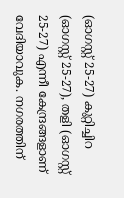(ഓഗസ്റ്റ് 25-27) കുറ്റിച്ചിറ (ഓഗസ്റ്റ് 25-27), തളി (ഓഗസ്റ്റ് 25-27) എന്നീ കേന്ദ്രങ്ങളാണ് വേദിയാവുക. നഗരത്തിന്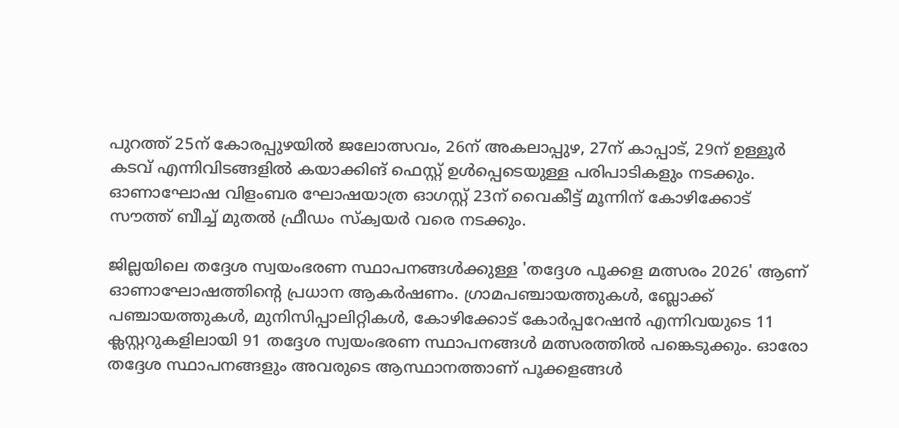പുറത്ത് 25ന് കോരപ്പുഴയില്‍ ജലോത്സവം, 26ന് അകലാപ്പുഴ, 27ന് കാപ്പാട്, 29ന് ഉള്ളൂര്‍ കടവ് എന്നിവിടങ്ങളില്‍ കയാക്കിങ് ഫെസ്റ്റ് ഉള്‍പ്പെടെയുള്ള പരിപാടികളും നടക്കും. ഓണാഘോഷ വിളംബര ഘോഷയാത്ര ഓഗസ്റ്റ് 23ന് വൈകീട്ട് മൂന്നിന് കോഴിക്കോട് സൗത്ത് ബീച്ച് മുതല്‍ ഫ്രീഡം സ്‌ക്വയര്‍ വരെ നടക്കും.

ജില്ലയിലെ തദ്ദേശ സ്വയംഭരണ സ്ഥാപനങ്ങള്‍ക്കുള്ള 'തദ്ദേശ പൂക്കള മത്സരം 2026' ആണ് ഓണാഘോഷത്തിന്റെ പ്രധാന ആകര്‍ഷണം. ഗ്രാമപഞ്ചായത്തുകള്‍, ബ്ലോക്ക് പഞ്ചായത്തുകള്‍, മുനിസിപ്പാലിറ്റികള്‍, കോഴിക്കോട് കോര്‍പ്പറേഷന്‍ എന്നിവയുടെ 11 ക്ലസ്റ്ററുകളിലായി 91 തദ്ദേശ സ്വയംഭരണ സ്ഥാപനങ്ങള്‍ മത്സരത്തില്‍ പങ്കെടുക്കും. ഓരോ തദ്ദേശ സ്ഥാപനങ്ങളും അവരുടെ ആസ്ഥാനത്താണ് പൂക്കളങ്ങള്‍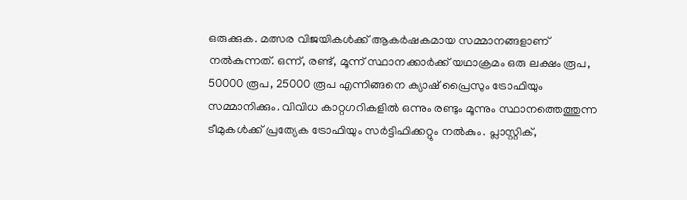ഒരുക്കുക. മത്സര വിജയികള്‍ക്ക് ആകര്‍ഷകമായ സമ്മാനങ്ങളാണ് നല്‍കുന്നത്. ഒന്ന്, രണ്ട്, മൂന്ന് സ്ഥാനക്കാര്‍ക്ക് യഥാക്രമം ഒരു ലക്ഷം രൂപ, 50000 രൂപ, 25000 രൂപ എന്നിങ്ങനെ ക്യാഷ് പ്രൈസും ട്രോഫിയും സമ്മാനിക്കും. വിവിധ കാറ്റഗറികളില്‍ ഒന്നും രണ്ടും മൂന്നും സ്ഥാനത്തെത്തുന്ന ടീമുകള്‍ക്ക് പ്രത്യേക ട്രോഫിയും സര്‍ട്ടിഫിക്കറ്റും നല്‍കും. പ്ലാസ്റ്റിക്,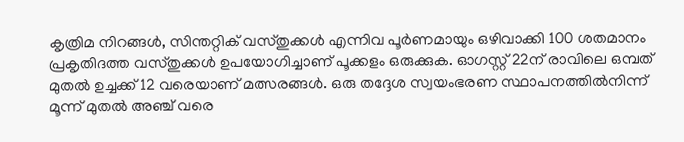കൃത്രിമ നിറങ്ങള്‍, സിന്തറ്റിക് വസ്തുക്കള്‍ എന്നിവ പൂര്‍ണമായും ഒഴിവാക്കി 100 ശതമാനം പ്രകൃതിദത്ത വസ്തുക്കള്‍ ഉപയോഗിച്ചാണ് പൂക്കളം ഒരുക്കുക. ഓഗസ്റ്റ് 22ന് രാവിലെ ഒമ്പത് മുതല്‍ ഉച്ചക്ക് 12 വരെയാണ് മത്സരങ്ങള്‍. ഒരു തദ്ദേശ സ്വയംഭരണ സ്ഥാപനത്തില്‍നിന്ന് മൂന്ന് മുതല്‍ അഞ്ച് വരെ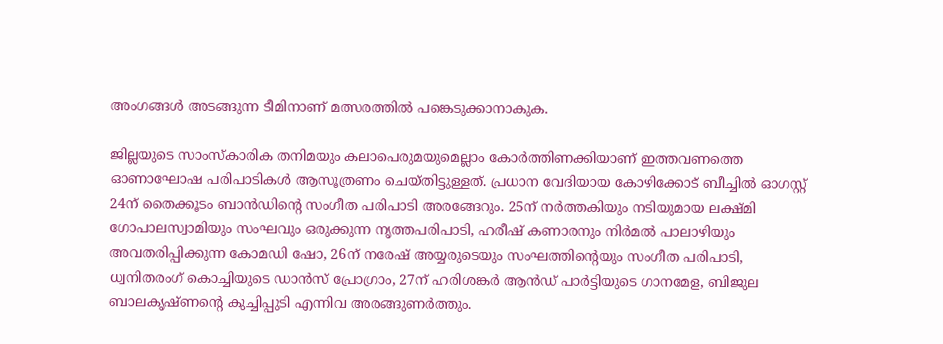അംഗങ്ങള്‍ അടങ്ങുന്ന ടീമിനാണ് മത്സരത്തില്‍ പങ്കെടുക്കാനാകുക.

ജില്ലയുടെ സാംസ്‌കാരിക തനിമയും കലാപെരുമയുമെല്ലാം കോര്‍ത്തിണക്കിയാണ് ഇത്തവണത്തെ ഓണാഘോഷ പരിപാടികള്‍ ആസൂത്രണം ചെയ്തിട്ടുള്ളത്. പ്രധാന വേദിയായ കോഴിക്കോട് ബീച്ചില്‍ ഓഗസ്റ്റ് 24ന് തൈക്കൂടം ബാന്‍ഡിന്റെ സംഗീത പരിപാടി അരങ്ങേറും. 25ന് നര്‍ത്തകിയും നടിയുമായ ലക്ഷ്മി ഗോപാലസ്വാമിയും സംഘവും ഒരുക്കുന്ന നൃത്തപരിപാടി, ഹരീഷ് കണാരനും നിര്‍മല്‍ പാലാഴിയും അവതരിപ്പിക്കുന്ന കോമഡി ഷോ, 26ന് നരേഷ് അയ്യരുടെയും സംഘത്തിന്റെയും സംഗീത പരിപാടി, ധ്വനിതരംഗ് കൊച്ചിയുടെ ഡാന്‍സ് പ്രോഗ്രാം, 27ന് ഹരിശങ്കര്‍ ആന്‍ഡ് പാര്‍ട്ടിയുടെ ഗാനമേള, ബിജുല ബാലകൃഷ്ണന്റെ കുച്ചിപ്പുടി എന്നിവ അരങ്ങുണര്‍ത്തും.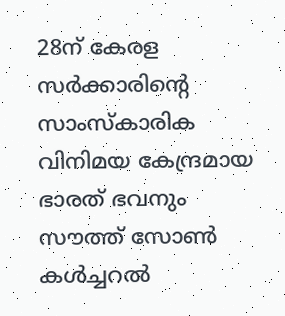28ന് കേരള സര്‍ക്കാരിന്റെ സാംസ്‌കാരിക വിനിമയ കേന്ദ്രമായ ഭാരത് ഭവനും സൗത്ത് സോണ്‍ കള്‍ച്ചറല്‍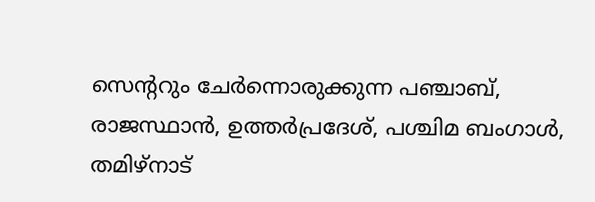സെന്ററും ചേര്‍ന്നൊരുക്കുന്ന പഞ്ചാബ്, രാജസ്ഥാന്‍, ഉത്തര്‍പ്രദേശ്, പശ്ചിമ ബംഗാള്‍, തമിഴ്‌നാട്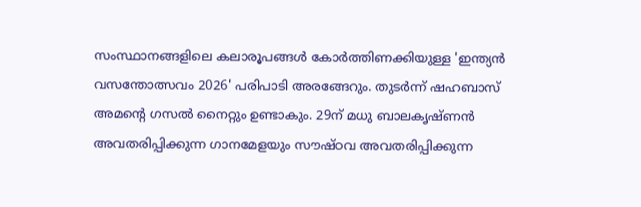സംസ്ഥാനങ്ങളിലെ കലാരൂപങ്ങള്‍ കോര്‍ത്തിണക്കിയുള്ള 'ഇന്ത്യന്‍ വസന്തോത്സവം 2026' പരിപാടി അരങ്ങേറും. തുടര്‍ന്ന് ഷഹബാസ് അമന്റെ ഗസല്‍ നൈറ്റും ഉണ്ടാകും. 29ന് മധു ബാലകൃഷ്ണന്‍ അവതരിപ്പിക്കുന്ന ഗാനമേളയും സൗഷ്ഠവ അവതരിപ്പിക്കുന്ന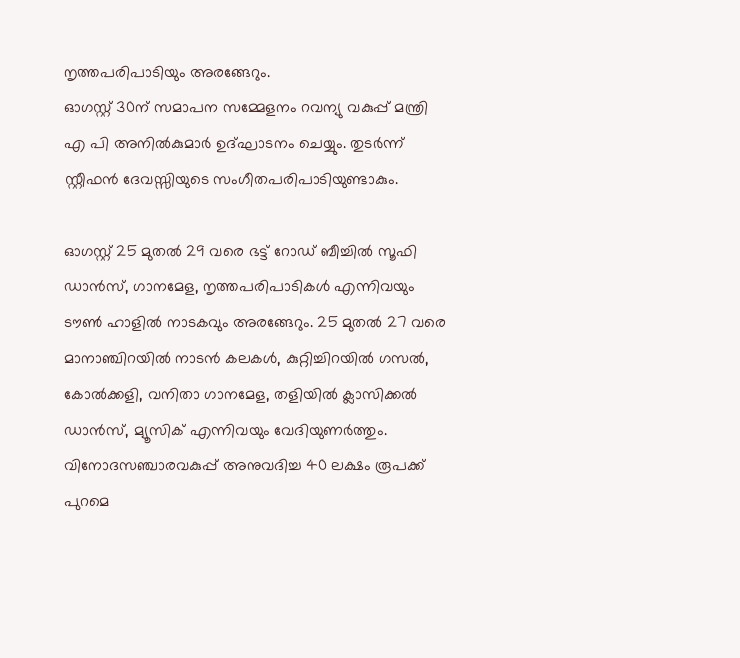നൃത്തപരിപാടിയും അരങ്ങേറും.
ഓഗസ്റ്റ് 30ന് സമാപന സമ്മേളനം റവന്യു വകുപ്പ് മന്ത്രി എ പി അനില്‍കുമാര്‍ ഉദ്ഘാടനം ചെയ്യും. തുടര്‍ന്ന് സ്റ്റീഫന്‍ ദേവസ്സിയുടെ സംഗീതപരിപാടിയുണ്ടാകും.

ഓഗസ്റ്റ് 25 മുതല്‍ 29 വരെ ഭട്ട് റോഡ് ബീച്ചില്‍ സൂഫി ഡാന്‍സ്, ഗാനമേള, നൃത്തപരിപാടികള്‍ എന്നിവയും ടൗണ്‍ ഹാളില്‍ നാടകവും അരങ്ങേറും. 25 മുതല്‍ 27 വരെ മാനാഞ്ചിറയില്‍ നാടന്‍ കലകള്‍, കുറ്റിച്ചിറയില്‍ ഗസല്‍, കോല്‍ക്കളി, വനിതാ ഗാനമേള, തളിയില്‍ ക്ലാസിക്കല്‍ ഡാന്‍സ്, മ്യൂസിക് എന്നിവയും വേദിയുണര്‍ത്തും. വിനോദസഞ്ചാരവകുപ്പ് അനുവദിച്ച 40 ലക്ഷം രൂപക്ക് പുറമെ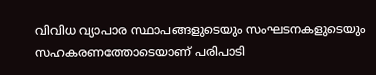വിവിധ വ്യാപാര സ്ഥാപങ്ങളുടെയും സംഘടനകളുടെയും സഹകരണത്തോടെയാണ് പരിപാടി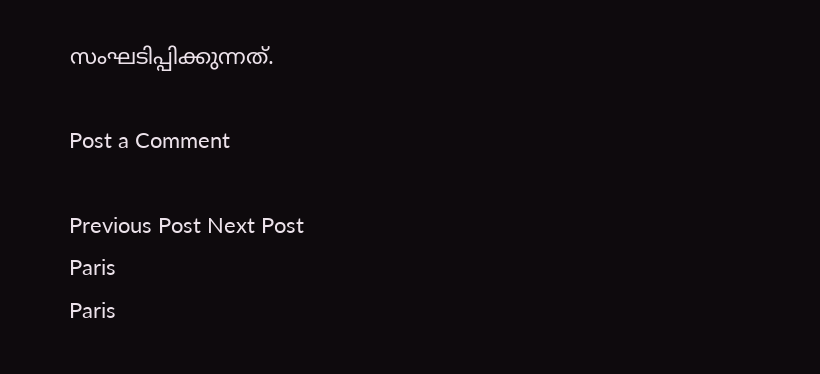സംഘടിപ്പിക്കുന്നത്.

Post a Comment

Previous Post Next Post
Paris
Paris